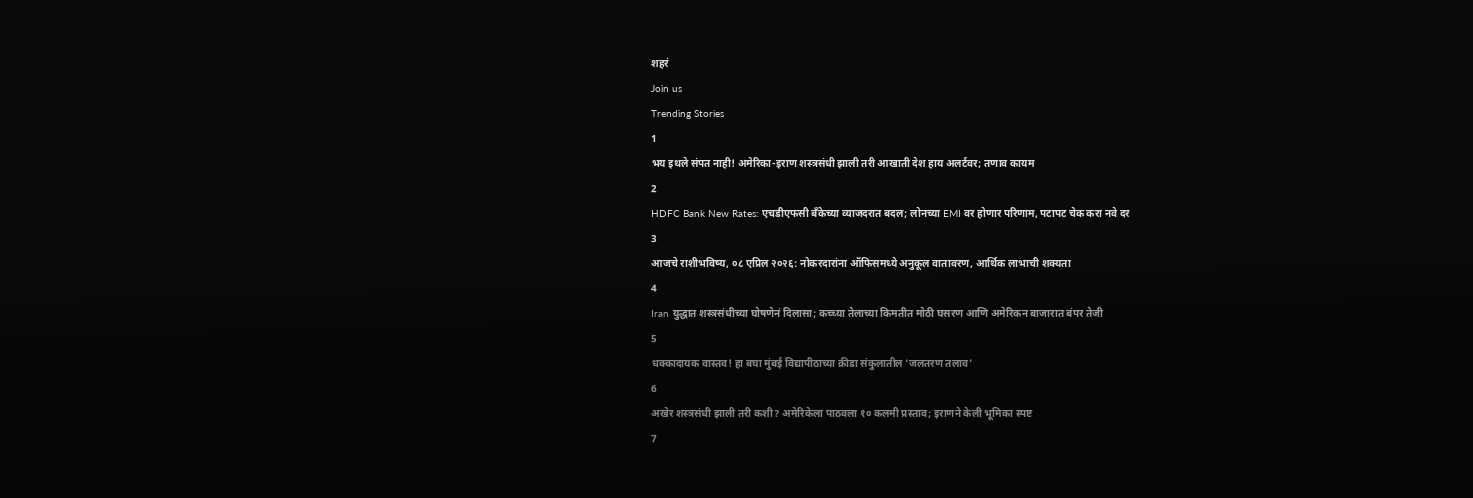शहरं
Join us
Trending Stories
1
भय इथले संपत नाही! अमेरिका-इराण शस्त्रसंधी झाली तरी आखाती देश हाय अलर्टवर; तणाव कायम
2
HDFC Bank New Rates: एचडीएफसी बँकेच्या व्याजदरात बदल; लोनच्या EMI वर होणार परिणाम, पटापट चेक करा नवे दर
3
आजचे राशीभविष्य, ०८ एप्रिल २०२६: नोकरदारांना ऑफिसमध्ये अनुकूल वातावरण, आर्थिक लाभाची शक्यता
4
Iran युद्धात शस्त्रसंधीच्या घोषणेनं दिलासा; कच्च्या तेलाच्या किमतीत मोठी घसरण आणि अमेरिकन बाजारात बंपर तेजी
5
धक्कादायक वास्तव! हा बघा मुंबई विद्यापीठाच्या क्रीडा संकुलातील ‘जलतरण तलाव’
6
अखेर शस्त्रसंधी झाली तरी कशी? अमेरिकेला पाठवला १० कलमी प्रस्ताव; इराणने केली भूमिका स्पष्ट
7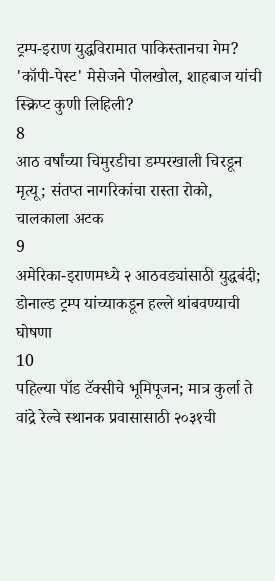ट्रम्प-इराण युद्धविरामात पाकिस्तानचा गेम? 'कॉपी-पेस्ट' मेसेजने पोलखोल, शाहबाज यांची स्क्रिप्ट कुणी लिहिली?
8
आठ वर्षांच्या चिमुरडीचा डम्परखाली चिरडून मृत्यू; संतप्त नागरिकांचा रास्ता रोको, चालकाला अटक
9
अमेरिका-इराणमध्ये २ आठवड्यांसाठी युद्धबंदी; डोनाल्ड ट्रम्प यांच्याकडून हल्ले थांबवण्याची घोषणा
10
पहिल्या पॉड टॅक्सीचे भूमिपूजन; मात्र कुर्ला ते वांद्रे रेल्वे स्थानक प्रवासासाठी २०३१ची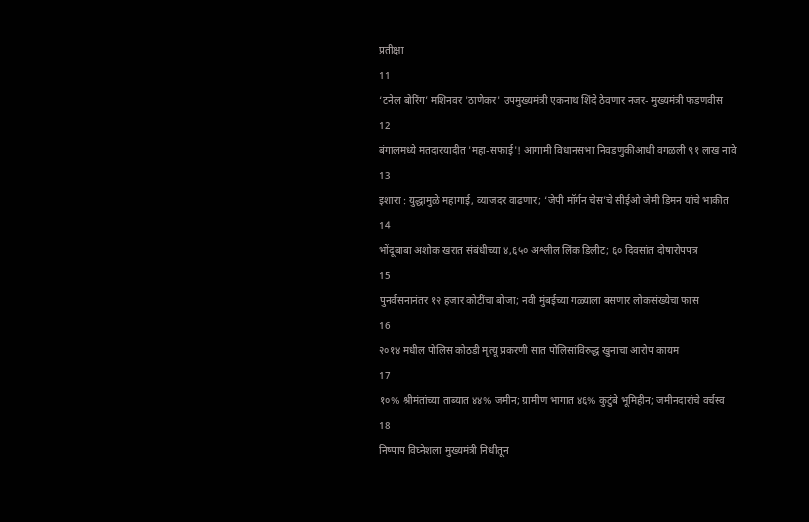प्रतीक्षा
11
‘टनेल बोरिंग’ मशिनवर 'ठाणेकर' उपमुख्यमंत्री एकनाथ शिंदे ठेवणार नजर- मुख्यमंत्री फडणवीस
12
बंगालमध्ये मतदारयादीत 'महा-सफाई'! आगामी विधानसभा निवडणुकीआधी वगळली ९१ लाख नावे
13
इशारा : युद्धामुळे महागाई, व्याजदर वाढणार; ‘जेपी मॉर्गन चेस’चे सीईओ जेमी डिमन यांचे भाकीत
14
भोंदूबाबा अशोक खरात संबंधीच्या ४,६५० अश्लील लिंक डिलीट; ६० दिवसांत दोषारोपपत्र
15
पुनर्वसनानंतर १२ हजार कोटींचा बोजा; नवी मुंबईच्या गळ्याला बसणार लोकसंख्येचा फास
16
२०१४ मधील पोलिस कोठडी मृत्यू प्रकरणी सात पोलिसांविरुद्ध खुनाचा आरोप कायम
17
१०% श्रीमंतांच्या ताब्यात ४४% जमीन; ग्रामीण भागात ४६% कुटुंबे भूमिहीन; जमीनदारांचे वर्चस्व
18
निष्पाप विघ्नेशला मुख्यमंत्री निधीतून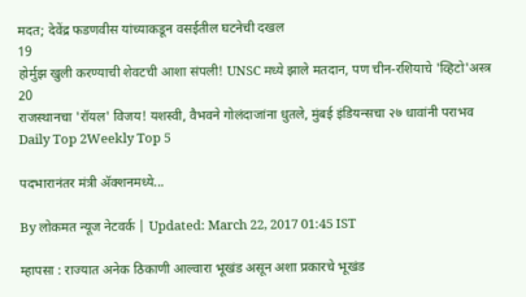मदत; देवेंद्र फडणवीस यांच्याकडून वसईतील घटनेची दखल
19
होर्मुझ खुली करण्याची शेवटची आशा संपली! UNSC मध्ये झाले मतदान, पण चीन-रशियाचे 'व्हिटो'अस्त्र
20
राजस्थानचा 'रॉयल' विजय! यशस्वी, वैभवने गोलंदाजांना धुतले, मुंबई इंडियन्सचा २७ धावांनी पराभव
Daily Top 2Weekly Top 5

पदभारानंतर मंत्री अ‍ॅक्शनमध्ये...

By लोकमत न्यूज नेटवर्क | Updated: March 22, 2017 01:45 IST

म्हापसा : राज्यात अनेक ठिकाणी आल्वारा भूखंड असून अशा प्रकारचे भूखंड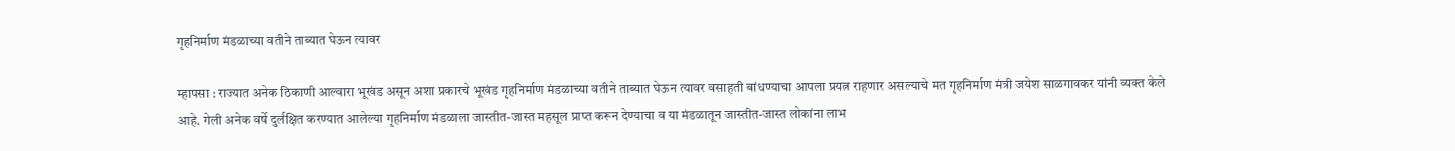गृहनिर्माण मंडळाच्या वतीने ताब्यात घेऊन त्यावर

म्हापसा : राज्यात अनेक ठिकाणी आल्वारा भूखंड असून अशा प्रकारचे भूखंड गृहनिर्माण मंडळाच्या वतीने ताब्यात घेऊन त्यावर वसाहती बांधण्याचा आपला प्रयत्न राहणार असल्याचे मत गृहनिर्माण मंत्री जयेश साळगावकर यांनी व्यक्त केले आहे. गेली अनेक वर्षे दुर्लक्षित करण्यात आलेल्या गृहनिर्माण मंडळाला जास्तीत-जास्त महसूल प्राप्त करून देण्याचा व या मंडळातून जास्तीत-जास्त लोकांना लाभ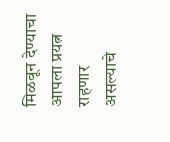मिळवून देण्याचा आपला प्रयत्न राहणार असल्याचे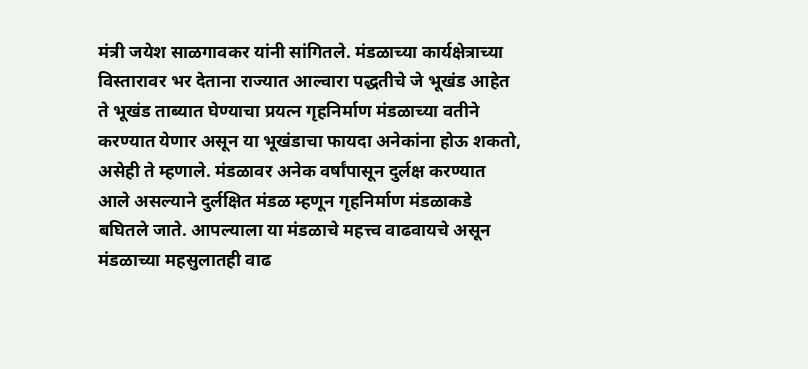मंत्री जयेश साळगावकर यांनी सांगितले. मंडळाच्या कार्यक्षेत्राच्या विस्तारावर भर देताना राज्यात आल्वारा पद्धतीचे जे भूखंड आहेत ते भूखंड ताब्यात घेण्याचा प्रयत्न गृहनिर्माण मंडळाच्या वतीने करण्यात येणार असून या भूखंडाचा फायदा अनेकांना होऊ शकतो, असेही ते म्हणाले. मंडळावर अनेक वर्षांपासून दुर्लक्ष करण्यात आले असल्याने दुर्लक्षित मंडळ म्हणून गृहनिर्माण मंडळाकडे बघितले जाते. आपल्याला या मंडळाचे महत्त्व वाढवायचे असून मंडळाच्या महसुलातही वाढ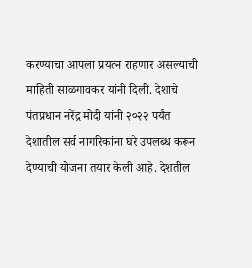करण्याचा आपला प्रयत्न राहणार असल्याची माहिती साळगावकर यांनी दिली. देशाचे पंतप्रधान नरेंद्र मोदी यांनी २०२२ पर्यंत देशातील सर्व नागरिकांना घरे उपलब्ध करून देण्याची योजना तयार केली आहे. देशतील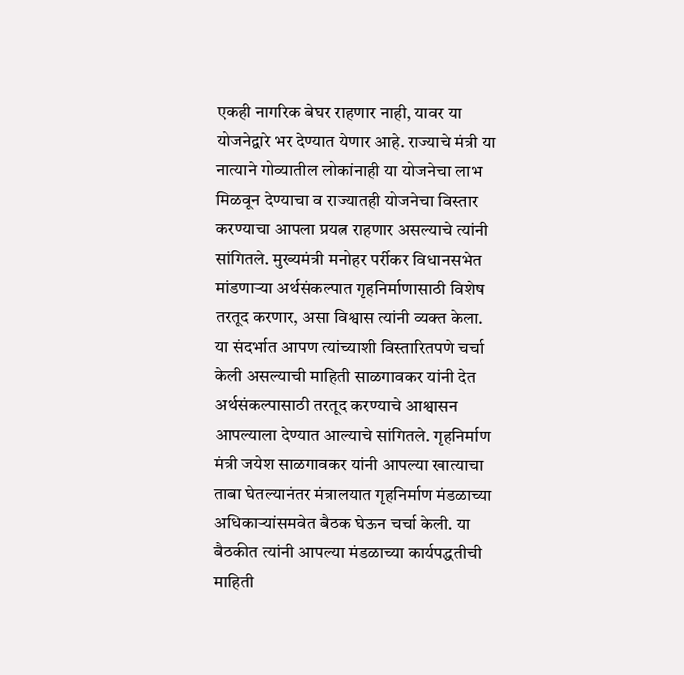एकही नागरिक बेघर राहणार नाही, यावर या योजनेद्वारे भर देण्यात येणार आहे. राज्याचे मंत्री या नात्याने गोव्यातील लोकांनाही या योजनेचा लाभ मिळवून देण्याचा व राज्यातही योजनेचा विस्तार करण्याचा आपला प्रयत्न राहणार असल्याचे त्यांनी सांगितले. मुख्यमंत्री मनोहर पर्रीकर विधानसभेत मांडणाऱ्या अर्थसंकल्पात गृहनिर्माणासाठी विशेष तरतूद करणार, असा विश्वास त्यांनी व्यक्त केला. या संदर्भात आपण त्यांच्याशी विस्तारितपणे चर्चा केली असल्याची माहिती साळगावकर यांनी देत अर्थसंकल्पासाठी तरतूद करण्याचे आश्वासन आपल्याला देण्यात आल्याचे सांगितले. गृहनिर्माण मंत्री जयेश साळगावकर यांनी आपल्या खात्याचा ताबा घेतल्यानंतर मंत्रालयात गृहनिर्माण मंडळाच्या अधिकाऱ्यांसमवेत बैठक घेऊन चर्चा केली. या बैठकीत त्यांनी आपल्या मंडळाच्या कार्यपद्धतीची माहिती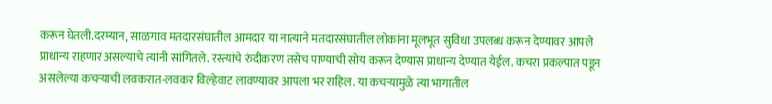करून घेतली.दरम्यान, साळगाव मतदारसंघातील आमदार या नात्याने मतदारसंघातील लोकांना मूलभूत सुविधा उपलब्ध करून देण्यावर आपले प्राधान्य राहणार असल्याचे त्यांनी सांगितले. रस्त्यांचे रुंदीकरण तसेच पाण्याची सोय करून देण्यास प्राधान्य देण्यात येईल. कचरा प्रकल्पात पडून असलेल्या कचऱ्याची लवकरात-लवकर विल्हेवाट लावण्यावर आपला भर राहिल. या कचऱ्यामुळे त्या भागातील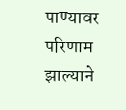पाण्यावर परिणाम झाल्याने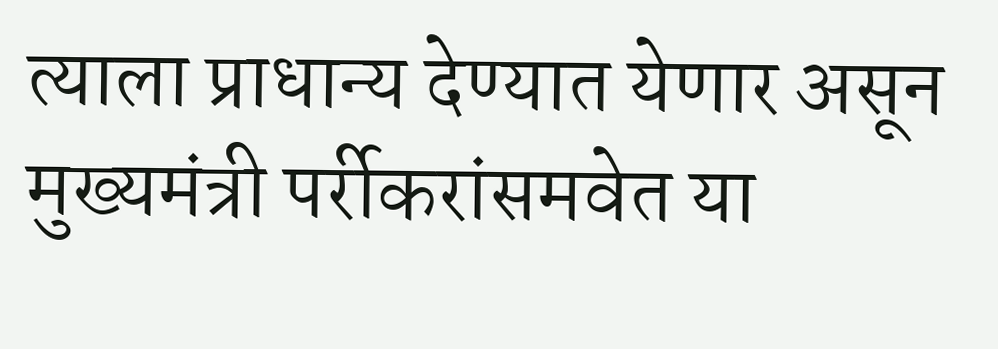त्याला प्राधान्य देण्यात येणार असून मुख्यमंत्री पर्रीकरांसमवेत या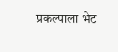प्रकल्पाला भेट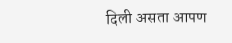दिली असता आपण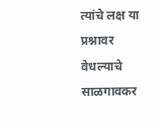त्यांचे लक्ष या प्रश्नावर वेधल्याचे साळगावकर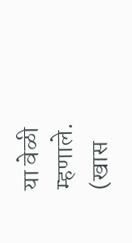या वेळी म्हणाले. (खास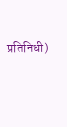प्रतिनिधी)